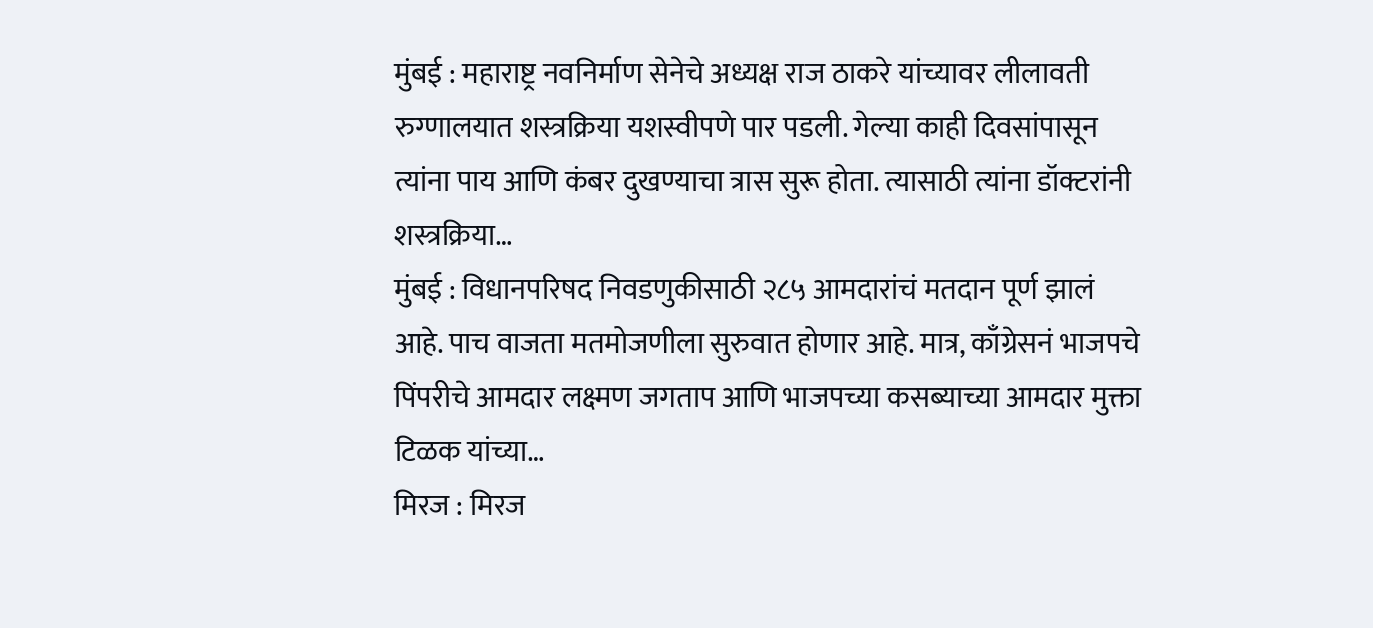मुंबई : महाराष्ट्र नवनिर्माण सेनेचे अध्यक्ष राज ठाकरे यांच्यावर लीलावती रुग्णालयात शस्त्रक्रिया यशस्वीपणे पार पडली. गेल्या काही दिवसांपासून त्यांना पाय आणि कंबर दुखण्याचा त्रास सुरू होता. त्यासाठी त्यांना डॉक्टरांनी शस्त्रक्रिया…
मुंबई : विधानपरिषद निवडणुकीसाठी २८५ आमदारांचं मतदान पूर्ण झालं आहे. पाच वाजता मतमोजणीला सुरुवात होणार आहे. मात्र, काँग्रेसनं भाजपचे पिंपरीचे आमदार लक्ष्मण जगताप आणि भाजपच्या कसब्याच्या आमदार मुक्ता टिळक यांच्या…
मिरज : मिरज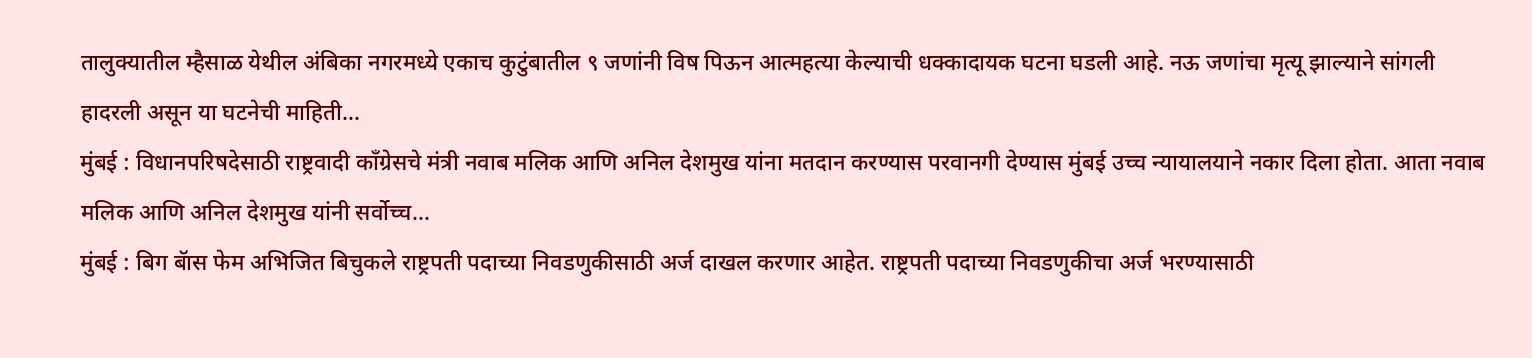तालुक्यातील म्हैसाळ येथील अंबिका नगरमध्ये एकाच कुटुंबातील ९ जणांनी विष पिऊन आत्महत्या केल्याची धक्कादायक घटना घडली आहे. नऊ जणांचा मृत्यू झाल्याने सांगली हादरली असून या घटनेची माहिती…
मुंबई : विधानपरिषदेसाठी राष्ट्रवादी काँग्रेसचे मंत्री नवाब मलिक आणि अनिल देशमुख यांना मतदान करण्यास परवानगी देण्यास मुंबई उच्च न्यायालयाने नकार दिला होता. आता नवाब मलिक आणि अनिल देशमुख यांनी सर्वोच्च…
मुंबई : बिग बॅास फेम अभिजित बिचुकले राष्ट्रपती पदाच्या निवडणुकीसाठी अर्ज दाखल करणार आहेत. राष्ट्रपती पदाच्या निवडणुकीचा अर्ज भरण्यासाठी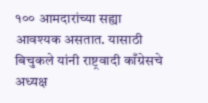१०० आमदारांच्या सह्या आवश्यक असतात. यासाठी बिचुकले यांनी राष्ट्रवादी काँग्रेसचे अध्यक्ष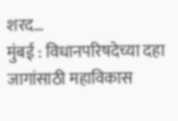शरद…
मुंबई : विधानपरिषदेच्या दहा जागांसाठी महाविकास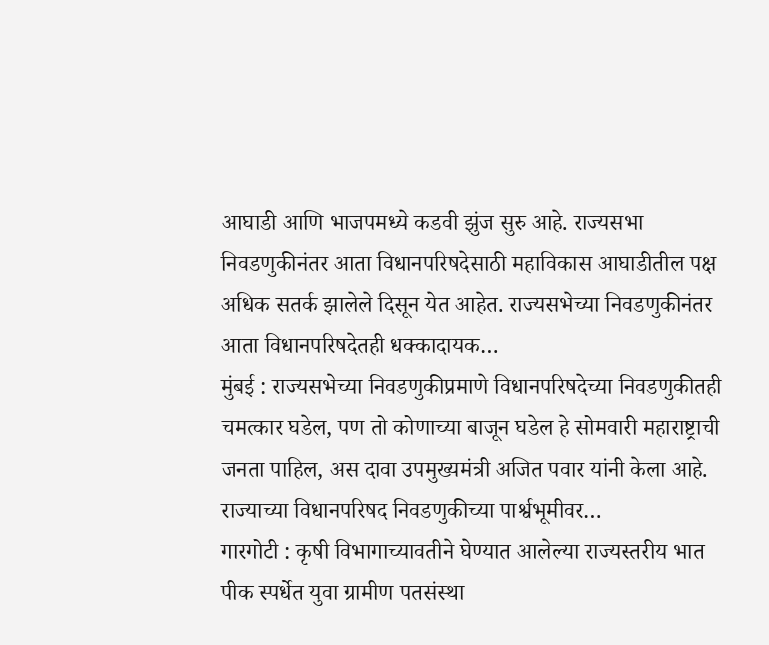आघाडी आणि भाजपमध्ये कडवी झुंज सुरु आहे. राज्यसभा निवडणुकीनंतर आता विधानपरिषदेसाठी महाविकास आघाडीतील पक्ष अधिक सतर्क झालेले दिसून येत आहेत. राज्यसभेच्या निवडणुकीनंतर आता विधानपरिषदेतही धक्कादायक…
मुंबई : राज्यसभेच्या निवडणुकीप्रमाणे विधानपरिषदेच्या निवडणुकीतही चमत्कार घडेल, पण तो कोणाच्या बाजून घडेल हे सोमवारी महाराष्ट्राची जनता पाहिल, अस दावा उपमुख्यमंत्री अजित पवार यांनी केला आहे. राज्याच्या विधानपरिषद निवडणुकीच्या पार्श्वभूमीवर…
गारगोटी : कृषी विभागाच्यावतीने घेण्यात आलेल्या राज्यस्तरीय भात पीक स्पर्धेत युवा ग्रामीण पतसंस्था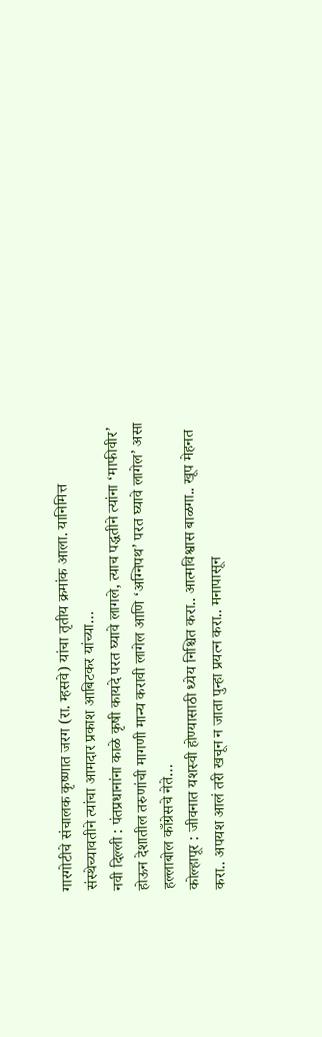गारगोटीचे संचालक कृष्णात जरग (रा. म्हसवे) यांचा तृतीय क्रमांक आला. यानिमित्त संस्थेच्यावतीने त्यांचा आमदार प्रकाश आबिटकर यांच्या…
नवी दिल्ली : पंतप्रधानांना काळे कृषी कायदे परत घ्यावे लागले, त्याच पद्धतीने त्यांना ‘माफीवीर’ होऊन देशातील तरुणांची मागणी मान्य करावी लागेल आणि ‘अग्निपथ’ परत घ्यावे लागेल’ असा हल्लाबोल काँग्रेसचे नेते…
कोल्हापूर : जीवनात यशस्वी होण्यासाठी ध्येय निश्चित करा.. आत्मविश्वास बाळगा.. खूप मेहनत करा.. अपयश आलं तरी खचून न जाता पुन्हा प्रयत्न करा.. मनापासून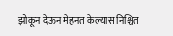झोकून देऊन मेहनत केल्यास निश्चित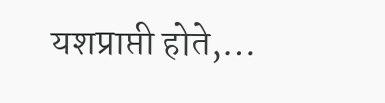यशप्राप्ती होते,…